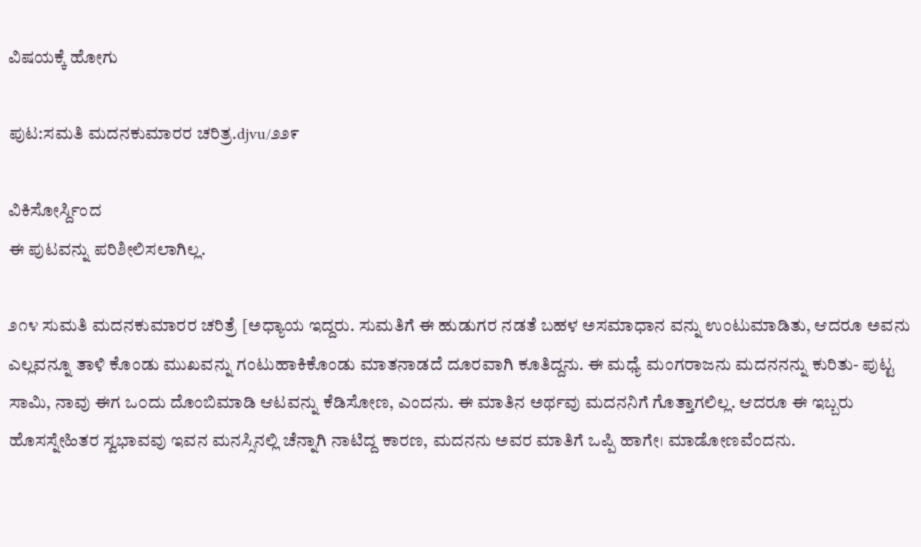ವಿಷಯಕ್ಕೆ ಹೋಗು

ಪುಟ:ಸಮತಿ ಮದನಕುಮಾರರ ಚರಿತ್ರ.djvu/೨೨೯

ವಿಕಿಸೋರ್ಸ್ದಿಂದ
ಈ ಪುಟವನ್ನು ಪರಿಶೀಲಿಸಲಾಗಿಲ್ಲ.

೨೧೪ ಸುಮತಿ ಮದನಕುಮಾರರ ಚರಿತ್ರೆ [ಅಧ್ಯಾಯ ಇದ್ದರು. ಸುಮತಿಗೆ ಈ ಹುಡುಗರ ನಡತೆ ಬಹಳ ಅಸಮಾಧಾನ ವನ್ನು ಉಂಟುಮಾಡಿತು, ಆದರೂ ಅವನು ಎಲ್ಲವನ್ನೂ ತಾಳಿ ಕೊಂಡು ಮುಖವನ್ನು ಗಂಟುಹಾಕಿಕೊಂಡು ಮಾತನಾಡದೆ ದೂರವಾಗಿ ಕೂತಿದ್ದನು. ಈ ಮಧ್ಯೆ ಮಂಗರಾಜನು ಮದನನನ್ನು ಕುರಿತು- ಪುಟ್ಟ ಸಾಮಿ, ನಾವು ಈಗ ಒ೦ದು ದೊಂಬಿಮಾಡಿ ಆಟವನ್ನು ಕೆಡಿಸೋಣ, ಎಂದನು. ಈ ಮಾತಿನ ಅರ್ಥವು ಮದನನಿಗೆ ಗೊತ್ತಾಗಲಿಲ್ಲ. ಆದರೂ ಈ ಇಬ್ಬರು ಹೊಸಸ್ನೇಹಿತರ ಸ್ವಭಾವವು ಇವನ ಮನಸ್ಸಿನಲ್ಲಿ ಚೆನ್ನಾಗಿ ನಾಟಿದ್ದ ಕಾರಣ, ಮದನನು ಅವರ ಮಾತಿಗೆ ಒಪ್ಪಿ ಹಾಗೇ। ಮಾಡೋಣವೆಂದನು.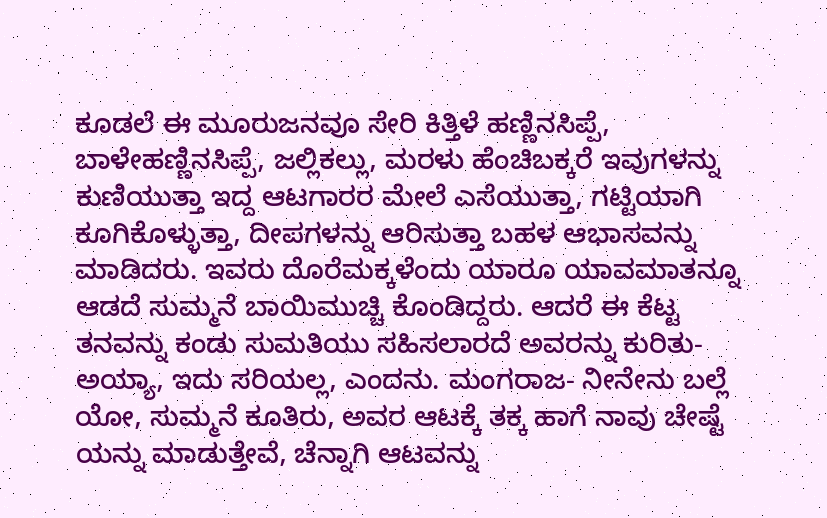ಕೂಡಲೆ ಈ ಮೂರುಜನವೂ ಸೇರಿ ಕಿತ್ತಿಳೆ ಹಣ್ಣಿನಸಿಪ್ಪೆ, ಬಾಳೇಹಣ್ಣಿನಸಿಪ್ಪೆ, ಜಲ್ಲಿಕಲ್ಲು, ಮರಳು ಹೆಂಚಿಬಕ್ಕರೆ ಇವುಗಳನ್ನು ಕುಣಿಯುತ್ತಾ ಇದ್ದ ಆಟಗಾರರ ಮೇಲೆ ಎಸೆಯುತ್ತಾ, ಗಟ್ಟಿಯಾಗಿ ಕೂಗಿಕೊಳ್ಳುತ್ತಾ, ದೀಪಗಳನ್ನು ಆರಿಸುತ್ತಾ ಬಹಳ ಆಭಾಸವನ್ನು ಮಾಡಿದರು. ಇವರು ದೊರೆಮಕ್ಕಳೆಂದು ಯಾರೂ ಯಾವಮಾತನ್ನೂ ಆಡದೆ ಸುಮ್ಮನೆ ಬಾಯಿಮುಚ್ಚಿ ಕೊಂಡಿದ್ದರು. ಆದರೆ ಈ ಕೆಟ್ಟ ತನವನ್ನು ಕಂಡು ಸುಮತಿಯು ಸಹಿಸಲಾರದೆ ಅವರನ್ನು ಕುರಿತು-ಅಯ್ಯಾ, ಇದು ಸರಿಯಲ್ಲ, ಎಂದನು. ಮಂಗರಾಜ- ನೀನೇನು ಬಲ್ಲೆ ಯೋ, ಸುಮ್ಮನೆ ಕೂತಿರು, ಅವರ ಆಟಕ್ಕೆ ತಕ್ಕ ಹಾಗೆ ನಾವು ಚೇಷ್ಟೆ ಯನ್ನು ಮಾಡುತ್ತೇವೆ, ಚೆನ್ನಾಗಿ ಆಟವನ್ನು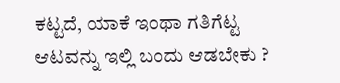ಕಟ್ಟದೆ, ಯಾಕೆ ಇಂಥಾ ಗತಿಗೆಟ್ಟ ಆಟವನ್ನು ಇಲ್ಲಿ ಬಂದು ಆಡಬೇಕು ?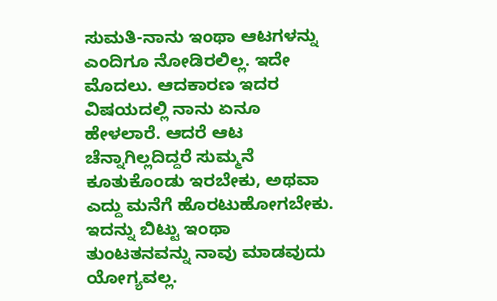ಸುಮತಿ-ನಾನು ಇಂಥಾ ಆಟಗಳನ್ನು ಎಂದಿಗೂ ನೋಡಿರಲಿಲ್ಲ. ಇದೇ ಮೊದಲು. ಆದಕಾರಣ ಇದರ ವಿಷಯದಲ್ಲಿ ನಾನು ಏನೂ ಹೇಳಲಾರೆ. ಆದರೆ ಆಟ ಚೆನ್ನಾಗಿಲ್ಲದಿದ್ದರೆ ಸುಮ್ಮನೆ ಕೂತುಕೊಂಡು ಇರಬೇಕು, ಅಥವಾ ಎದ್ದು ಮನೆಗೆ ಹೊರಟುಹೋಗಬೇಕು. ಇದನ್ನು ಬಿಟ್ಟು ಇಂಥಾ ತುಂಟತನವನ್ನು ನಾವು ಮಾಡವುದು ಯೋಗ್ಯವಲ್ಲ.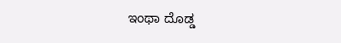ಇಂಥಾ ದೊಡ್ಡ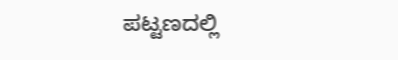ಪಟ್ಟಣದಲ್ಲಿ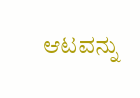ಆಟವನ್ನು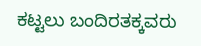ಕಟ್ಟಲು ಬಂದಿರತಕ್ಕವರು